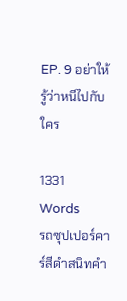EP. 9 อย่าให้รู้ว่าหนีไปกับใคร

1331 Words
รถซุปเปอร์คาร์สีดำสนิทคำ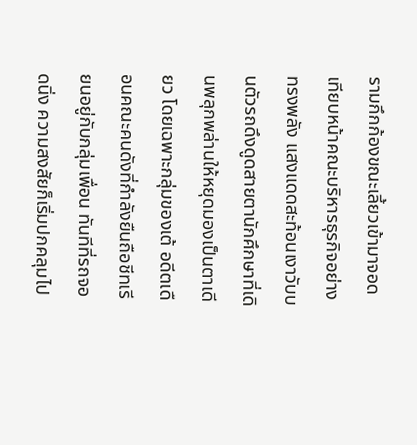รามกึกก้องขณะเลี้ยวเข้ามาจอดเทียบหน้าคณะบริหารธุรกิจอย่างทรงพลัง แสงแดดสะท้อนเงาวับบนตัวรถดึงดูดสายตานักศึกษาที่เดินพลุกพล่านให้หยุดมองเป็นตาเดียว โดยเฉพาะกลุ่มของเต้ อดีตเดือนคณะคนดังที่กำลังยืนถือชีทเรียนอยู่กับกลุ่มเพื่อน ทันทีที่รถจอดนิ่ง ความสงสัยก็เริ่มปกคลุมไป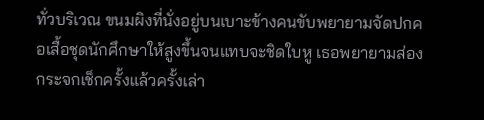ทั่วบริเวณ ขนมผิงที่นั่งอยู่บนเบาะข้างคนขับพยายามจัดปกคอเสื้อชุดนักศึกษาให้สูงขึ้นจนแทบจะชิดใบหู เธอพยายามส่องกระจกเช็กครั้งแล้วครั้งเล่า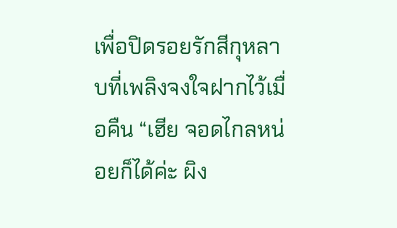เพื่อปิดรอยรักสีกุหลาบที่เพลิงจงใจฝากไว้เมื่อคืน “เฮีย จอดไกลหน่อยก็ได้ค่ะ ผิง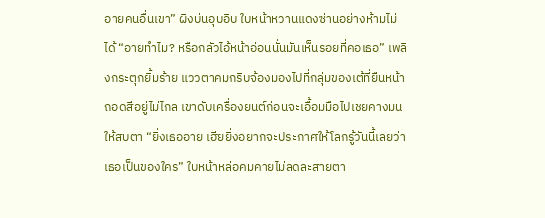อายคนอื่นเขา” ผิงบ่นอุบอิบ ใบหน้าหวานแดงซ่านอย่างห้ามไม่ได้ “อายทำไม? หรือกลัวไอ้หน้าอ่อนนั่นมันเห็นรอยที่คอเธอ” เพลิงกระตุกยิ้มร้าย แววตาคมกริบจ้องมองไปที่กลุ่มของเต้ที่ยืนหน้าถอดสีอยู่ไม่ไกล เขาดับเครื่องยนต์ก่อนจะเอื้อมมือไปเชยคางมนให้สบตา “ยิ่งเธออาย เฮียยิ่งอยากจะประกาศให้โลกรู้วันนี้เลยว่าเธอเป็นของใคร” ใบหน้าหล่อคมคายไม่ลดละสายตา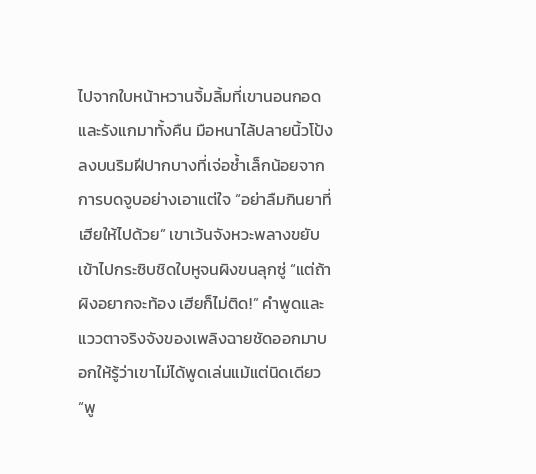ไปจากใบหน้าหวานจิ้มลิ้มที่เขานอนกอดและรังแกมาทั้งคืน มือหนาไล้ปลายนิ้วโป้งลงบนริมฝีปากบางที่เจ่อช้ำเล็กน้อยจากการบดจูบอย่างเอาแต่ใจ “อย่าลืมกินยาที่เฮียให้ไปด้วย” เขาเว้นจังหวะพลางขยับเข้าไปกระซิบชิดใบหูจนผิงขนลุกซู่ “แต่ถ้าผิงอยากจะท้อง เฮียก็ไม่ติด!” คำพูดและแววตาจริงจังของเพลิงฉายชัดออกมาบอกให้รู้ว่าเขาไม่ได้พูดเล่นแม้แต่นิดเดียว “พู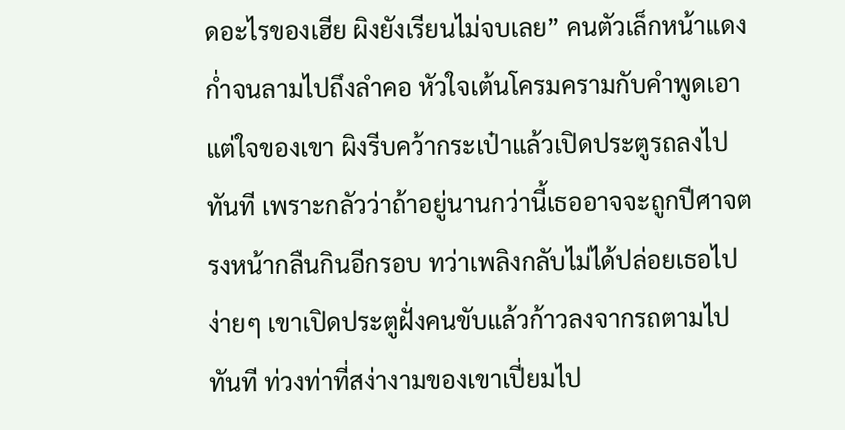ดอะไรของเฮีย ผิงยังเรียนไม่จบเลย” คนตัวเล็กหน้าแดงก่ำจนลามไปถึงลำคอ หัวใจเต้นโครมครามกับคำพูดเอาแต่ใจของเขา ผิงรีบคว้ากระเป๋าแล้วเปิดประตูรถลงไปทันที เพราะกลัวว่าถ้าอยู่นานกว่านี้เธออาจจะถูกปีศาจตรงหน้ากลืนกินอีกรอบ ทว่าเพลิงกลับไม่ได้ปล่อยเธอไปง่ายๆ เขาเปิดประตูฝั่งคนขับแล้วก้าวลงจากรถตามไปทันที ท่วงท่าที่สง่างามของเขาเปี่ยมไป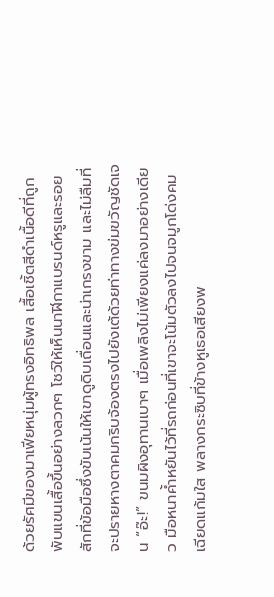ด้วยรัศมีของมาเฟียหนุ่มผู้ทรงอิทธิพล เสื้อเชิ้ตสีดำเนื้อดีที่ถูกพับแขนเสื้อขึ้นอย่างลวกๆ โชว์ให้เห็นนาฬิกาแบรนด์หรูและรอยสักที่ข้อมือซึ่งขับเน้นให้เขาดูดิบเถื่อนและน่าเกรงขาม และไม่ลืมที่จะปรายหางตาคมกริบจ้องตรงไปยังเต้ด้วยท่าทางข่มขวัญชัดเจน “อ๊ะ!” ขนมผิงอุทานเบาๆ เมื่อเพลิงไม่เพียงแค่ลงมาอย่างเดียว มือหนาค้ำหยันไว้ที่รถก่อนที่เขาจะโน้มตัวลงไปจนจมูกโด่งคมเฉียดแก้มใส พลางกระซิบที่ข้างหูเธอเสียงพ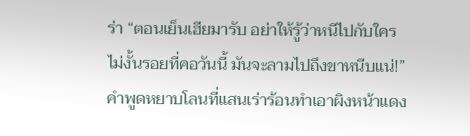ร่า “ตอนเย็นเฮียมารับ อย่าให้รู้ว่าหนีไปกับใคร ไม่งั้นรอยที่คอวันนี้ มันจะลามไปถึงขาหนีบแน่!” คำพูดหยาบโลนที่แสนเร่าร้อนทำเอาผิงหน้าแดง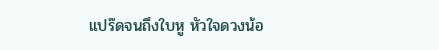แปร๊ดจนถึงใบหู หัวใจดวงน้อ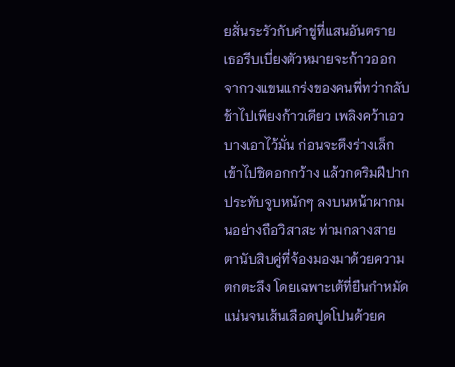ยสั่นระรัวกับคำขู่ที่แสนอันตราย เธอรีบเบี่ยงตัวหมายจะก้าวออกจากวงแขนแกร่งของคนพี่ทว่ากลับช้าไปเพียงก้าวเดียว เพลิงคว้าเอวบางเอาไว้มั่น ก่อนจะดึงร่างเล็กเข้าไปชิดอกกว้าง แล้วกดริมฝีปากประทับจูบหนักๆ ลงบนหน้าผากมนอย่างถือวิสาสะ ท่ามกลางสายตานับสิบคู่ที่จ้องมองมาด้วยความตกตะลึง โดยเฉพาะเต้ที่ยืนกำหมัดแน่นจนเส้นเลือดปูดโปนด้วยค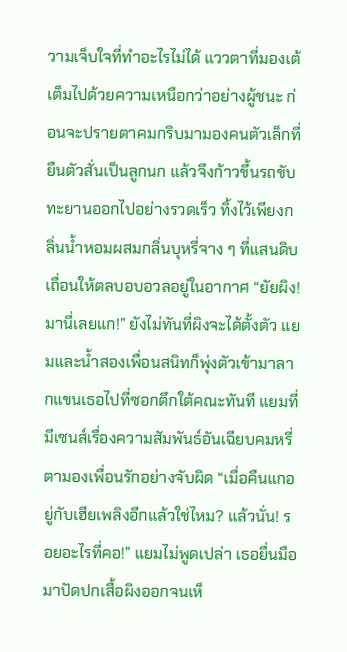วามเจ็บใจที่ทำอะไรไม่ได้ แววตาที่มองเต้เต็มไปด้วยความเหนือกว่าอย่างผู้ชนะ ก่อนจะปรายตาคมกริบมามองคนตัวเล็กที่ยืนตัวสั่นเป็นลูกนก แล้วจึงก้าวขึ้นรถขับทะยานออกไปอย่างรวดเร็ว ทิ้งไว้เพียงกลิ่นน้ำหอมผสมกลิ่นบุหรี่จาง ๆ ที่แสนดิบเถื่อนให้ตลบอบอวลอยู่ในอากาศ “ยัยผิง! มานี่เลยแก!” ยังไม่ทันที่ผิงจะได้ตั้งตัว แยมและน้ำสองเพื่อนสนิทก็พุ่งตัวเข้ามาลากแขนเธอไปที่ซอกตึกใต้คณะทันที แยมที่มีเซนส์เรื่องความสัมพันธ์อันเฉียบคมหรี่ตามองเพื่อนรักอย่างจับผิด “เมื่อคืนแกอยู่กับเฮียเพลิงอีกแล้วใช่ไหม? แล้วนั่น! รอยอะไรที่คอ!” แยมไม่พูดเปล่า เธอยื่นมือมาปัดปกเสื้อผิงออกจนเห็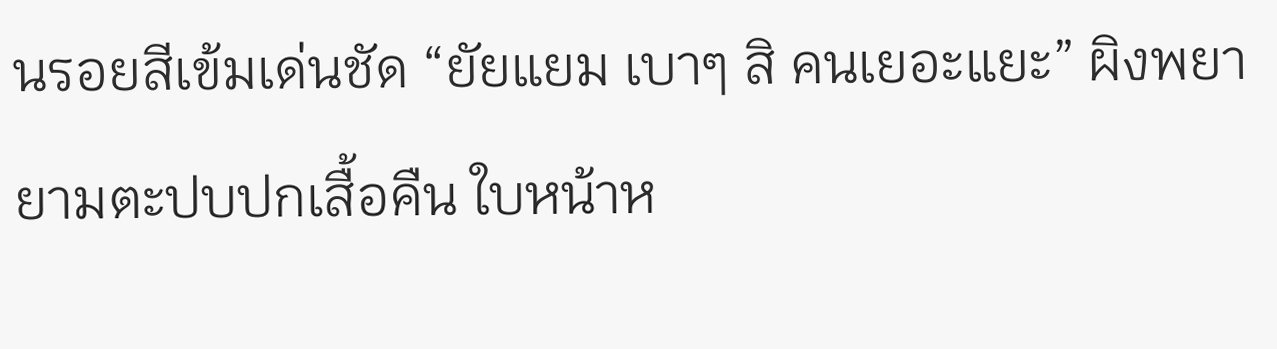นรอยสีเข้มเด่นชัด “ยัยแยม เบาๆ สิ คนเยอะแยะ” ผิงพยายามตะปบปกเสื้อคืน ใบหน้าห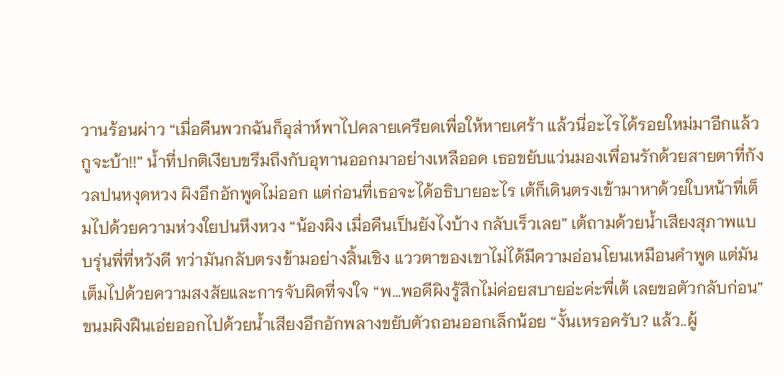วานร้อนผ่าว “เมื่อคืนพวกฉันก็อุส่าห์พาไปคลายเครียดเพื่อให้หายเศร้า แล้วนี่อะไรได้รอยใหม่มาอีกแล้ว กูจะบ้า!!” น้ำที่ปกติเงียบขรึมถึงกับอุทานออกมาอย่างเหลืออด เธอขยับแว่นมองเพื่อนรักด้วยสายตาที่กังวลปนหงุดหวง ผิงอึกอักพูดไม่ออก แต่ก่อนที่เธอจะได้อธิบายอะไร เต้ก็เดินตรงเข้ามาหาด้วยใบหน้าที่เต็มไปด้วยความห่วงใยปนหึงหวง “น้องผิง เมื่อคืนเป็นยังไงบ้าง กลับเร็วเลย” เต้ถามด้วยน้ำเสียงสุภาพแบบรุ่นพี่ที่หวังดี ทว่ามันกลับตรงข้ามอย่างสิ้นเชิง แววตาของเขาไม่ได้มีความอ่อนโยนเหมือนคำพูด แต่มันเต็มไปด้วยความสงสัยและการจับผิดที่จงใจ “พ…พอดีผิงรู้สึกไม่ค่อยสบายอ่ะค่ะพี่เต้ เลยขอตัวกลับก่อน” ขนมผิงฝืนเอ่ยออกไปด้วยน้ำเสียงอึกอักพลางขยับตัวถอนออกเล็กน้อย “งั้นเหรอครับ? แล้ว..ผู้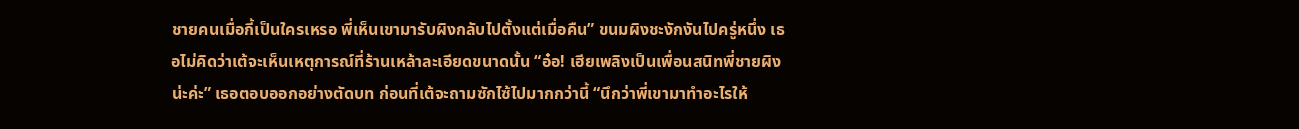ชายคนเมื่อกี้เป็นใครเหรอ พี่เห็นเขามารับผิงกลับไปตั้งแต่เมื่อคืน” ขนมผิงชะงักงันไปครู่หนึ่ง เธอไม่คิดว่าเต้จะเห็นเหตุการณ์ที่ร้านเหล้าละเอียดขนาดนั้น “อ๋อ! เฮียเพลิงเป็นเพื่อนสนิทพี่ชายผิงน่ะค่ะ” เธอตอบออกอย่างตัดบท ก่อนที่เต้จะถามซักไซ้ไปมากกว่านี้ “นึกว่าพี่เขามาทำอะไรให้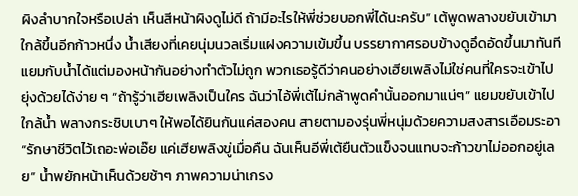ผิงลำบากใจหรือเปล่า เห็นสีหน้าผิงดูไม่ดี ถ้ามีอะไรให้พี่ช่วยบอกพี่ได้นะครับ” เต้พูดพลางขยับเข้ามาใกล้ขึ้นอีกก้าวหนึ่ง น้ำเสียงที่เคยนุ่มนวลเริ่มแฝงความเข้มขึ้น บรรยากาศรอบข้างดูอึดอัดขึ้นมาทันที แยมกับน้ำได้แต่มองหน้ากันอย่างทำตัวไม่ถูก พวกเธอรู้ดีว่าคนอย่างเฮียเพลิงไม่ใช่คนที่ใครจะเข้าไปยุ่งด้วยได้ง่าย ๆ “ถ้ารู้ว่าเฮียเพลิงเป็นใคร ฉันว่าไอ้พี่เต้ไม่กล้าพูดคำนั้นออกมาแน่ๆ” แยมขยับเข้าไปใกล้น้ำ พลางกระชิบเบาๆ ให้พอได้ยินกันแค่สองคน สายตามองรุ่นพี่หนุ่มด้วยความสงสารเอือมระอา “รักษาชีวิตไว้เถอะพ่อเอ๊ย แค่เฮียพลิงขู่เมื่อคืน ฉันเห็นอีพี่เต้ยืนตัวแข็งจนแทบจะก้าวขาไม่ออกอยู่เลย” น้ำพยักหน้าเห็นด้วยช้าๆ ภาพความน่าเกรง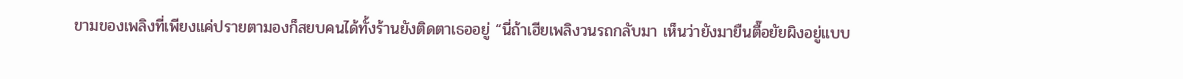ขามของเพลิงที่เพียงแค่ปรายตามองก็สยบคนได้ทั้งร้านยังติดตาเธออยู่ “นี่ถ้าเฮียเพลิงวนรถกลับมา เห็นว่ายังมายืนตื๊อยัยผิงอยู่แบบ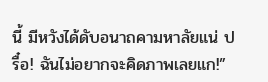นี้ มีหวังได้ดับอนาถคามหาลัยแน่ ปรื๋อ! ฉันไม่อยากจะคิดภาพเลยแก!”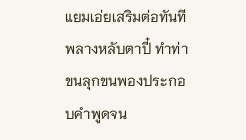แยมเอ่ยเสริมต่อทันทีพลางหลับตาปี๋ ทำท่าขนลุกขนพองประกอบคำพูดจน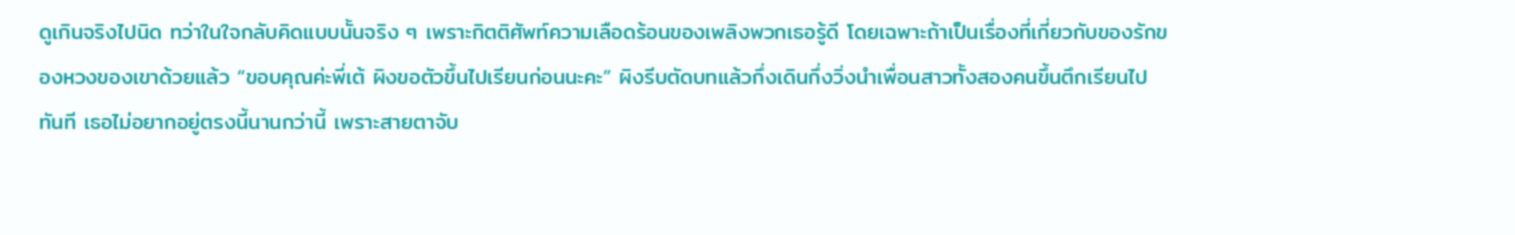ดูเกินจริงไปนิด ทว่าในใจกลับคิดแบบนั้นจริง ๆ เพราะกิตติศัพท์ความเลือดร้อนของเพลิงพวกเธอรู้ดี โดยเฉพาะถ้าเป็นเรื่องที่เกี่ยวกับของรักของหวงของเขาด้วยแล้ว “ขอบคุณค่ะพี่เต้ ผิงขอตัวขึ้นไปเรียนก่อนนะคะ” ผิงรีบตัดบทแล้วกึ่งเดินกึ่งวิ่งนำเพื่อนสาวทั้งสองคนขึ้นตึกเรียนไปทันที เธอไม่อยากอยู่ตรงนี้นานกว่านี้ เพราะสายตาจับ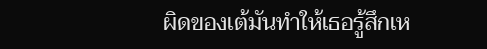ผิดของเต้มันทำให้เธอรู้สึกเห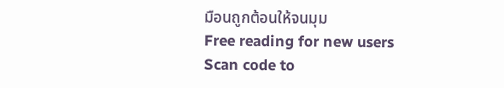มือนถูกต้อนให้จนมุม
Free reading for new users
Scan code to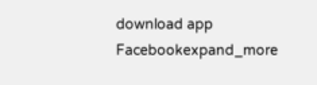download app
Facebookexpand_more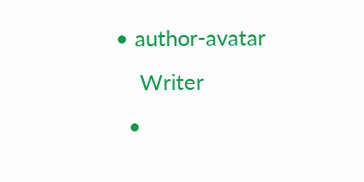• author-avatar
    Writer
  •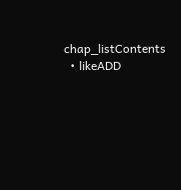chap_listContents
  • likeADD